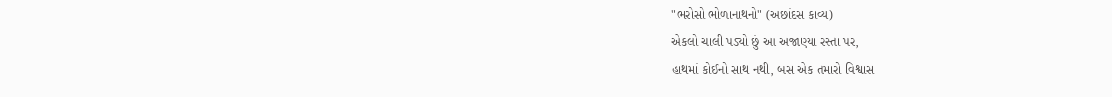"ભરોસો ભોળાનાથનો" (અછાંદસ કાવ્ય)
એકલો ચાલી પડ્યો છું આ અજાણ્યા રસ્તા પર,
હાથમાં કોઈનો સાથ નથી, બસ એક તમારો વિશ્વાસ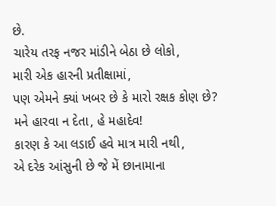છે.
ચારેય તરફ નજર માંડીને બેઠા છે લોકો,
મારી એક હારની પ્રતીક્ષામાં,
પણ એમને ક્યાં ખબર છે કે મારો રક્ષક કોણ છે?
મને હારવા ન દેતા, હે મહાદેવ!
કારણ કે આ લડાઈ હવે માત્ર મારી નથી,
એ દરેક આંસુની છે જે મેં છાનામાના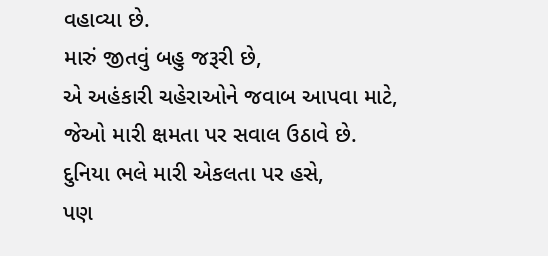વહાવ્યા છે.
મારું જીતવું બહુ જરૂરી છે,
એ અહંકારી ચહેરાઓને જવાબ આપવા માટે,
જેઓ મારી ક્ષમતા પર સવાલ ઉઠાવે છે.
દુનિયા ભલે મારી એકલતા પર હસે,
પણ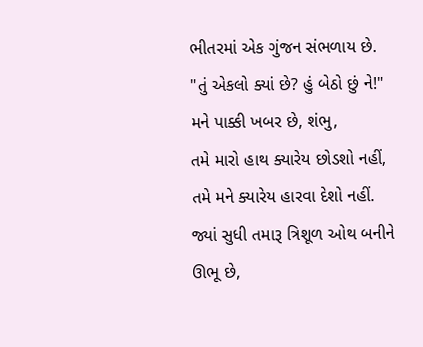ભીતરમાં એક ગુંજન સંભળાય છે.
"તું એકલો ક્યાં છે? હું બેઠો છું ને!"
મને પાક્કી ખબર છે, શંભુ,
તમે મારો હાથ ક્યારેય છોડશો નહીં,
તમે મને ક્યારેય હારવા દેશો નહીં.
જ્યાં સુધી તમારૂ ત્રિશૂળ ઓથ બનીને ઊભૂ છે,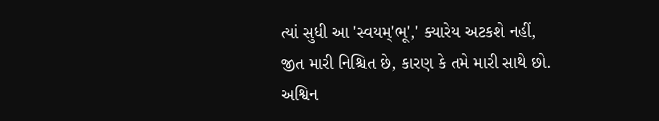ત્યાં સુધી આ 'સ્વયમ્'ભૂ',' ક્યારેય અટકશે નહીં,
જીત મારી નિશ્ચિત છે, કારણ કે તમે મારી સાથે છો.
અશ્વિન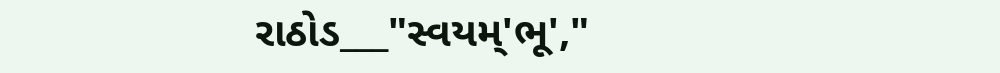રાઠોડ___"સ્વયમ્'ભૂ',"